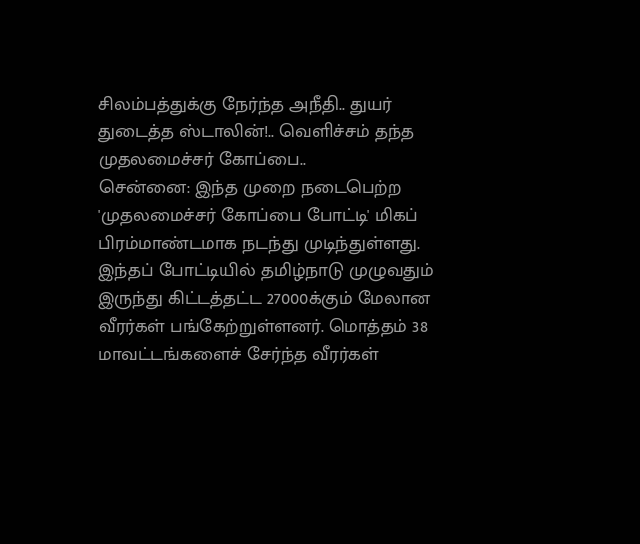சிலம்பத்துக்கு நேர்ந்த அநீதி.. துயர் துடைத்த ஸ்டாலின்!.. வெளிச்சம் தந்த முதலமைச்சர் கோப்பை..
சென்னை: இந்த முறை நடைபெற்ற 'முதலமைச்சர் கோப்பை போட்டி' மிகப் பிரம்மாண்டமாக நடந்து முடிந்துள்ளது.
இந்தப் போட்டியில் தமிழ்நாடு முழுவதும் இருந்து கிட்டத்தட்ட 27000க்கும் மேலான வீரர்கள் பங்கேற்றுள்ளனர். மொத்தம் 38 மாவட்டங்களைச் சேர்ந்த வீரர்கள்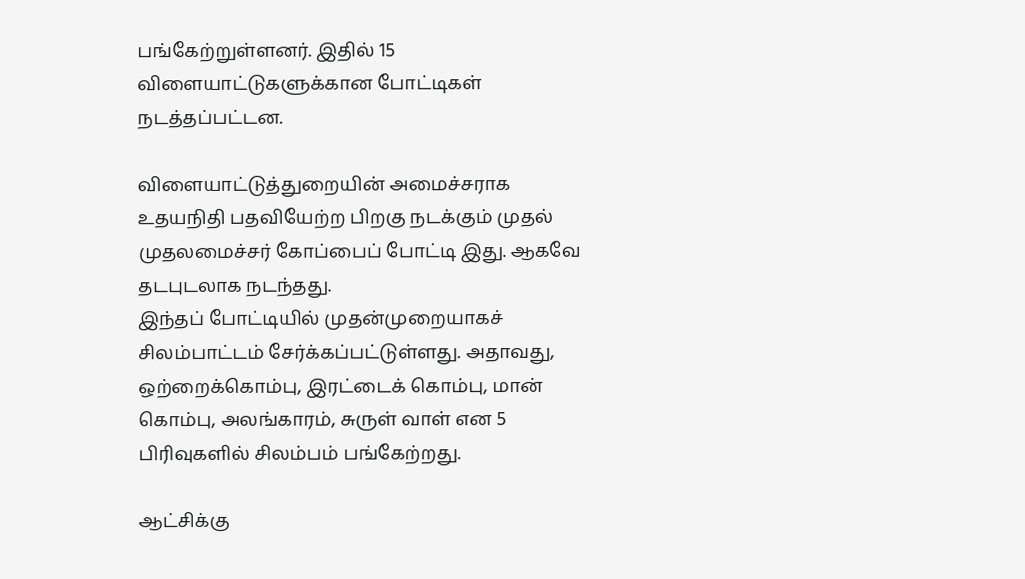பங்கேற்றுள்ளனர். இதில் 15 விளையாட்டுகளுக்கான போட்டிகள் நடத்தப்பட்டன.

விளையாட்டுத்துறையின் அமைச்சராக உதயநிதி பதவியேற்ற பிறகு நடக்கும் முதல் முதலமைச்சர் கோப்பைப் போட்டி இது. ஆகவே தடபுடலாக நடந்தது.
இந்தப் போட்டியில் முதன்முறையாகச் சிலம்பாட்டம் சேர்க்கப்பட்டுள்ளது. அதாவது, ஒற்றைக்கொம்பு, இரட்டைக் கொம்பு, மான் கொம்பு, அலங்காரம், சுருள் வாள் என 5 பிரிவுகளில் சிலம்பம் பங்கேற்றது.

ஆட்சிக்கு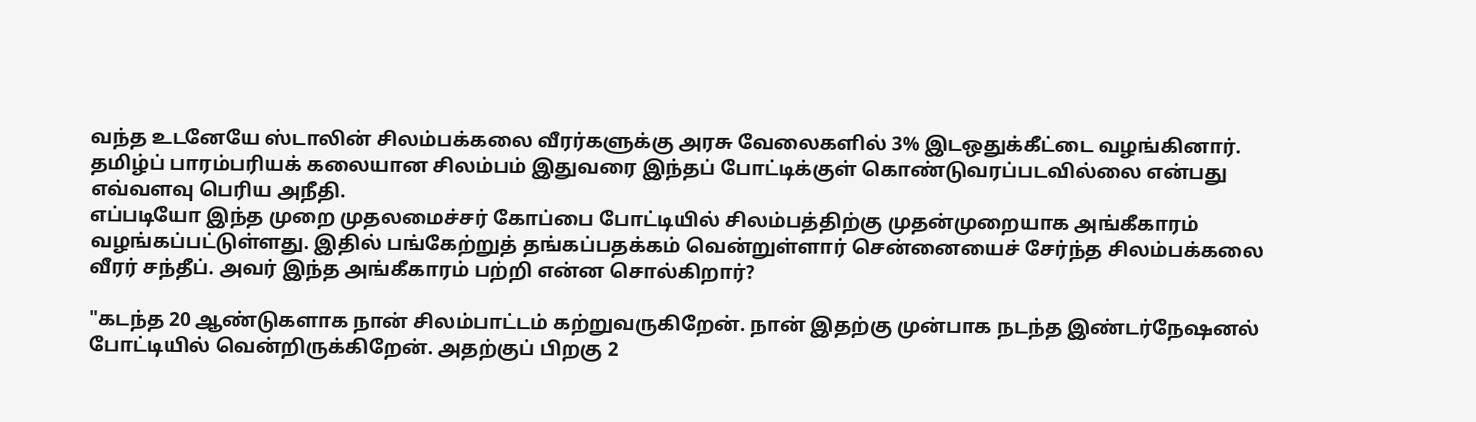வந்த உடனேயே ஸ்டாலின் சிலம்பக்கலை வீரர்களுக்கு அரசு வேலைகளில் 3% இடஒதுக்கீட்டை வழங்கினார். தமிழ்ப் பாரம்பரியக் கலையான சிலம்பம் இதுவரை இந்தப் போட்டிக்குள் கொண்டுவரப்படவில்லை என்பது எவ்வளவு பெரிய அநீதி.
எப்படியோ இந்த முறை முதலமைச்சர் கோப்பை போட்டியில் சிலம்பத்திற்கு முதன்முறையாக அங்கீகாரம் வழங்கப்பட்டுள்ளது. இதில் பங்கேற்றுத் தங்கப்பதக்கம் வென்றுள்ளார் சென்னையைச் சேர்ந்த சிலம்பக்கலை வீரர் சந்தீப். அவர் இந்த அங்கீகாரம் பற்றி என்ன சொல்கிறார்?

"கடந்த 20 ஆண்டுகளாக நான் சிலம்பாட்டம் கற்றுவருகிறேன். நான் இதற்கு முன்பாக நடந்த இண்டர்நேஷனல் போட்டியில் வென்றிருக்கிறேன். அதற்குப் பிறகு 2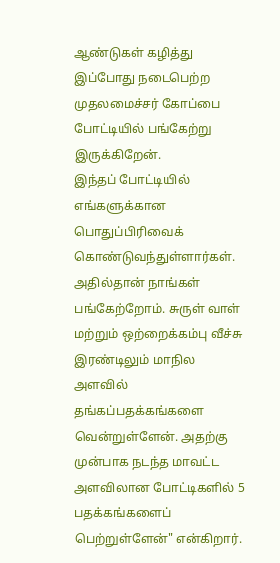ஆண்டுகள் கழித்து இப்போது நடைபெற்ற முதலமைச்சர் கோப்பை போட்டியில் பங்கேற்று இருக்கிறேன்.
இந்தப் போட்டியில் எங்களுக்கான பொதுப்பிரிவைக் கொண்டுவந்துள்ளார்கள். அதில்தான் நாங்கள் பங்கேற்றோம். சுருள் வாள் மற்றும் ஒற்றைக்கம்பு வீச்சு இரண்டிலும் மாநில அளவில் தங்கப்பதக்கங்களை வென்றுள்ளேன். அதற்கு முன்பாக நடந்த மாவட்ட அளவிலான போட்டிகளில் 5 பதக்கங்களைப் பெற்றுள்ளேன்" என்கிறார்.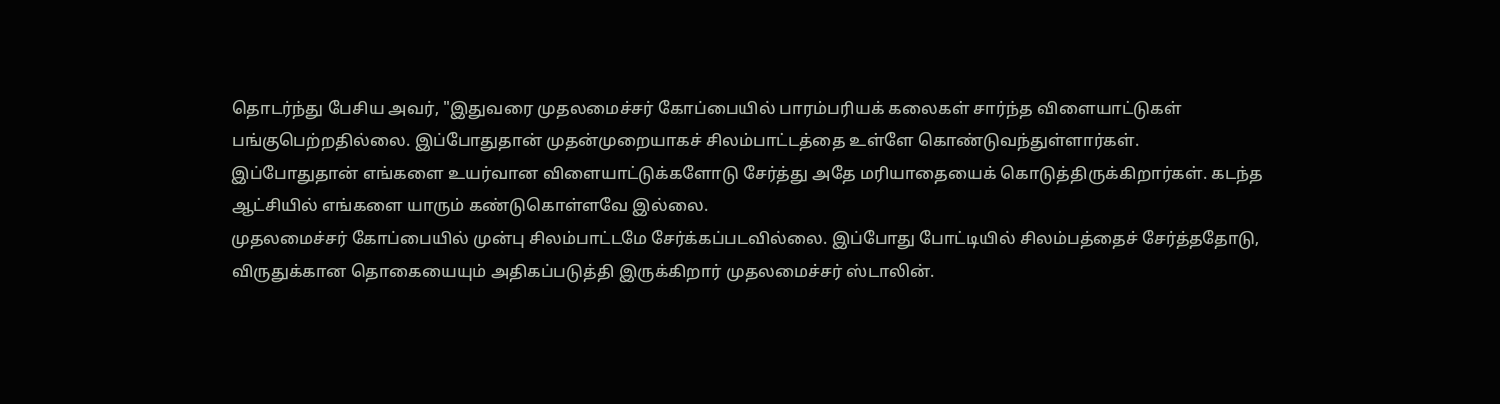தொடர்ந்து பேசிய அவர், "இதுவரை முதலமைச்சர் கோப்பையில் பாரம்பரியக் கலைகள் சார்ந்த விளையாட்டுகள் பங்குபெற்றதில்லை. இப்போதுதான் முதன்முறையாகச் சிலம்பாட்டத்தை உள்ளே கொண்டுவந்துள்ளார்கள்.
இப்போதுதான் எங்களை உயர்வான விளையாட்டுக்களோடு சேர்த்து அதே மரியாதையைக் கொடுத்திருக்கிறார்கள். கடந்த ஆட்சியில் எங்களை யாரும் கண்டுகொள்ளவே இல்லை.
முதலமைச்சர் கோப்பையில் முன்பு சிலம்பாட்டமே சேர்க்கப்படவில்லை. இப்போது போட்டியில் சிலம்பத்தைச் சேர்த்ததோடு, விருதுக்கான தொகையையும் அதிகப்படுத்தி இருக்கிறார் முதலமைச்சர் ஸ்டாலின்.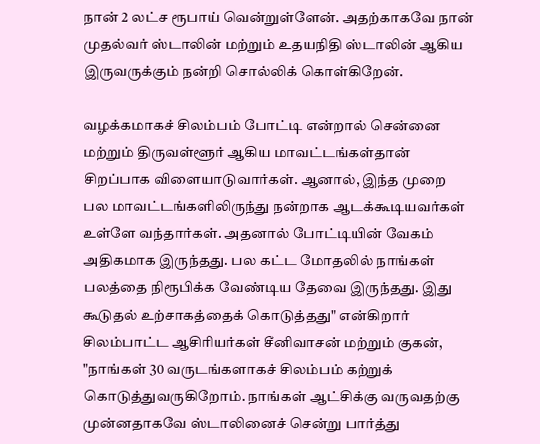நான் 2 லட்ச ரூபாய் வென்றுள்ளேன். அதற்காகவே நான் முதல்வர் ஸ்டாலின் மற்றும் உதயநிதி ஸ்டாலின் ஆகிய இருவருக்கும் நன்றி சொல்லிக் கொள்கிறேன்.

வழக்கமாகச் சிலம்பம் போட்டி என்றால் சென்னை மற்றும் திருவள்ளூர் ஆகிய மாவட்டங்கள்தான் சிறப்பாக விளையாடுவார்கள். ஆனால், இந்த முறை பல மாவட்டங்களிலிருந்து நன்றாக ஆடக்கூடியவர்கள் உள்ளே வந்தார்கள். அதனால் போட்டியின் வேகம் அதிகமாக இருந்தது. பல கட்ட மோதலில் நாங்கள் பலத்தை நிரூபிக்க வேண்டிய தேவை இருந்தது. இது கூடுதல் உற்சாகத்தைக் கொடுத்தது" என்கிறார்
சிலம்பாட்ட ஆசிரியர்கள் சீனிவாசன் மற்றும் குகன், "நாங்கள் 30 வருடங்களாகச் சிலம்பம் கற்றுக் கொடுத்துவருகிறோம். நாங்கள் ஆட்சிக்கு வருவதற்கு முன்னதாகவே ஸ்டாலினைச் சென்று பார்த்து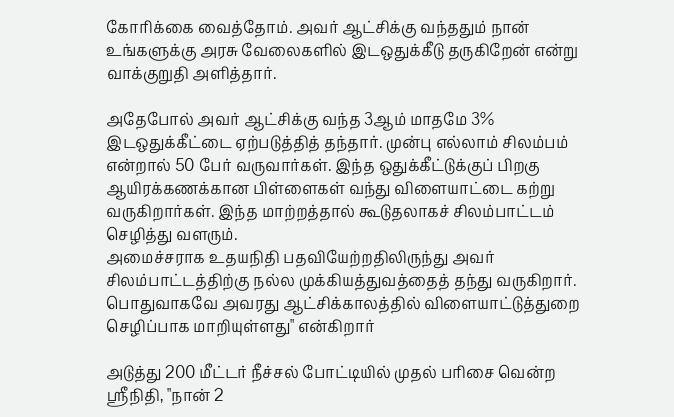கோரிக்கை வைத்தோம். அவர் ஆட்சிக்கு வந்ததும் நான் உங்களுக்கு அரசு வேலைகளில் இடஒதுக்கீடு தருகிறேன் என்று வாக்குறுதி அளித்தார்.

அதேபோல் அவர் ஆட்சிக்கு வந்த 3ஆம் மாதமே 3% இடஒதுக்கீட்டை ஏற்படுத்தித் தந்தார். முன்பு எல்லாம் சிலம்பம் என்றால் 50 பேர் வருவார்கள். இந்த ஒதுக்கீட்டுக்குப் பிறகு ஆயிரக்கணக்கான பிள்ளைகள் வந்து விளையாட்டை கற்று வருகிறார்கள். இந்த மாற்றத்தால் கூடுதலாகச் சிலம்பாட்டம் செழித்து வளரும்.
அமைச்சராக உதயநிதி பதவியேற்றதிலிருந்து அவர் சிலம்பாட்டத்திற்கு நல்ல முக்கியத்துவத்தைத் தந்து வருகிறார். பொதுவாகவே அவரது ஆட்சிக்காலத்தில் விளையாட்டுத்துறை செழிப்பாக மாறியுள்ளது" என்கிறார்

அடுத்து 200 மீட்டர் நீச்சல் போட்டியில் முதல் பரிசை வென்ற ஸ்ரீநிதி, "நான் 2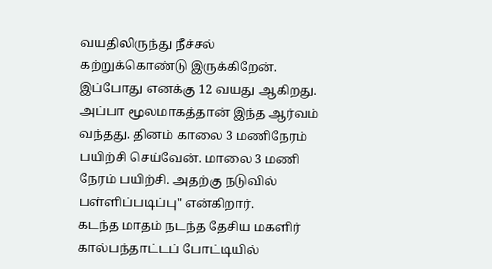வயதிலிருந்து நீச்சல் கற்றுக்கொண்டு இருக்கிறேன். இப்போது எனக்கு 12 வயது ஆகிறது. அப்பா மூலமாகத்தான் இந்த ஆர்வம் வந்தது. தினம் காலை 3 மணிநேரம் பயிற்சி செய்வேன். மாலை 3 மணி நேரம் பயிற்சி. அதற்கு நடுவில் பள்ளிப்படிப்பு" என்கிறார்.
கடந்த மாதம் நடந்த தேசிய மகளிர் கால்பந்தாட்டப் போட்டியில்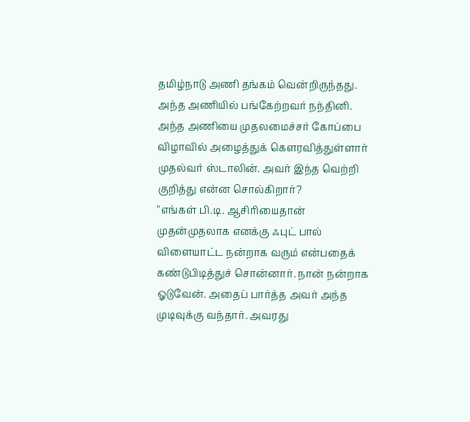தமிழ்நாடு அணி தங்கம் வென்றிருந்தது. அந்த அணியில் பங்கேற்றவர் நந்தினி. அந்த அணியை முதலமைச்சர் கோப்பை விழாவில் அழைத்துக் கௌரவித்துள்ளார் முதல்வர் ஸ்டாலின். அவர் இந்த வெற்றி குறித்து என்ன சொல்கிறார்?
"எங்கள் பி.டி. ஆசிரியைதான் முதன்முதலாக எனக்கு ஃபுட் பால் விளையாட்ட நன்றாக வரும் என்பதைக் கண்டுபிடித்துச் சொன்னார். நான் நன்றாக ஓடுவேன். அதைப் பார்த்த அவர் அந்த முடிவுக்கு வந்தார். அவரது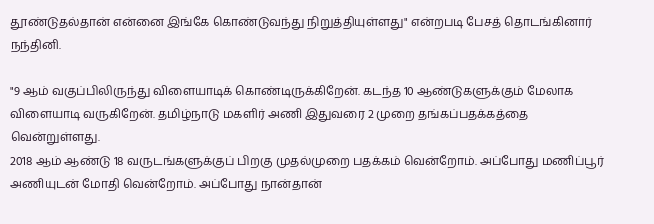தூண்டுதல்தான் என்னை இங்கே கொண்டுவந்து நிறுத்தியுள்ளது" என்றபடி பேசத் தொடங்கினார் நந்தினி.

"9 ஆம் வகுப்பிலிருந்து விளையாடிக் கொண்டிருக்கிறேன். கடந்த 10 ஆண்டுகளுக்கும் மேலாக விளையாடி வருகிறேன். தமிழ்நாடு மகளிர் அணி இதுவரை 2 முறை தங்கப்பதக்கத்தை வென்றுள்ளது.
2018 ஆம் ஆண்டு 18 வருடங்களுக்குப் பிறகு முதல்முறை பதக்கம் வென்றோம். அப்போது மணிப்பூர் அணியுடன் மோதி வென்றோம். அப்போது நான்தான்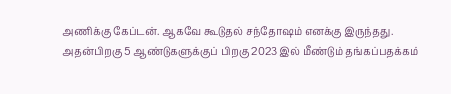அணிக்கு கேப்டன். ஆகவே கூடுதல் சந்தோஷம் எனக்கு இருந்தது.
அதன்பிறகு 5 ஆண்டுகளுக்குப் பிறகு 2023 இல் மீண்டும் தங்கப்பதக்கம்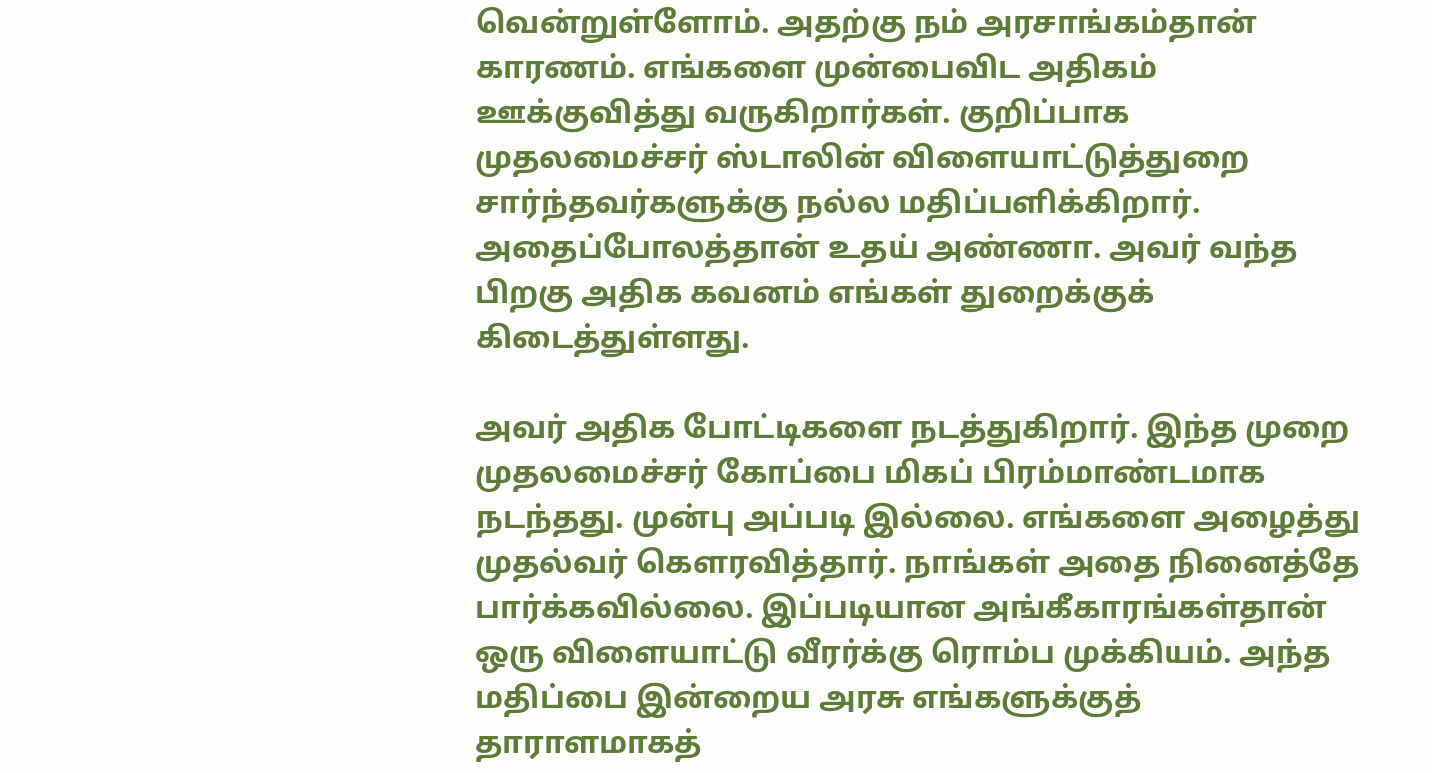வென்றுள்ளோம். அதற்கு நம் அரசாங்கம்தான் காரணம். எங்களை முன்பைவிட அதிகம் ஊக்குவித்து வருகிறார்கள். குறிப்பாக முதலமைச்சர் ஸ்டாலின் விளையாட்டுத்துறை சார்ந்தவர்களுக்கு நல்ல மதிப்பளிக்கிறார். அதைப்போலத்தான் உதய் அண்ணா. அவர் வந்த பிறகு அதிக கவனம் எங்கள் துறைக்குக் கிடைத்துள்ளது.

அவர் அதிக போட்டிகளை நடத்துகிறார். இந்த முறை முதலமைச்சர் கோப்பை மிகப் பிரம்மாண்டமாக நடந்தது. முன்பு அப்படி இல்லை. எங்களை அழைத்து முதல்வர் கௌரவித்தார். நாங்கள் அதை நினைத்தே பார்க்கவில்லை. இப்படியான அங்கீகாரங்கள்தான் ஒரு விளையாட்டு வீரர்க்கு ரொம்ப முக்கியம். அந்த மதிப்பை இன்றைய அரசு எங்களுக்குத் தாராளமாகத்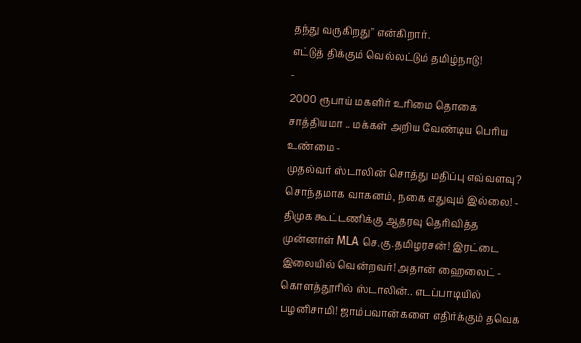தந்து வருகிறது" என்கிறார்.
எட்டுத் திக்கும் வெல்லட்டும் தமிழ்நாடு!
-
2000 ரூபாய் மகளிர் உரிமை தொகை சாத்தியமா .. மக்கள் அறிய வேண்டிய பெரிய உண்மை -
முதல்வர் ஸ்டாலின் சொத்து மதிப்பு எவ்வளவு? சொந்தமாக வாகனம், நகை எதுவும் இல்லை! -
திமுக கூட்டணிக்கு ஆதரவு தெரிவித்த முன்னாள் MLA செ.கு.தமிழரசன்! இரட்டை இலையில் வென்றவர்! அதான் ஹைலைட் -
கொளத்தூரில் ஸ்டாலின்.. எடப்பாடியில் பழனிசாமி! ஜாம்பவான்களை எதிர்க்கும் தவெக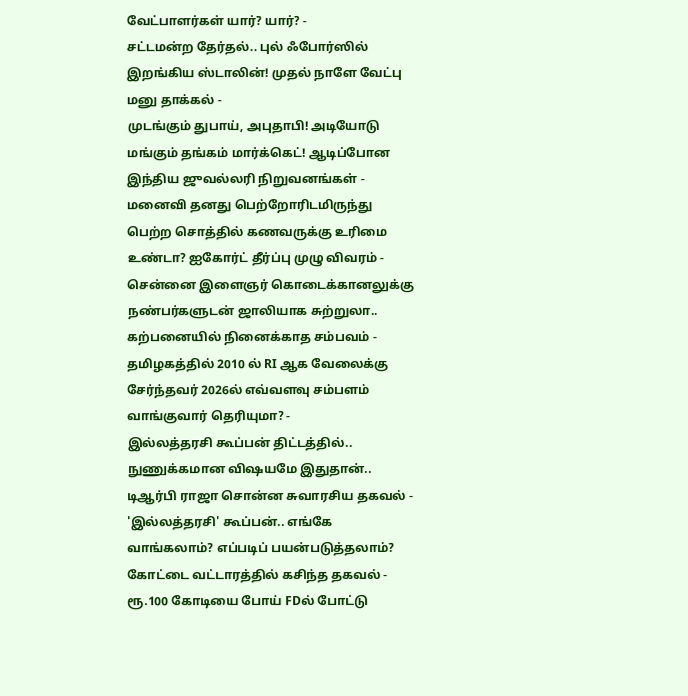வேட்பாளர்கள் யார்? யார்? -
சட்டமன்ற தேர்தல்.. புல் ஃபோர்ஸில் இறங்கிய ஸ்டாலின்! முதல் நாளே வேட்பு மனு தாக்கல் -
முடங்கும் துபாய், அபுதாபி! அடியோடு மங்கும் தங்கம் மார்க்கெட்! ஆடிப்போன இந்திய ஜுவல்லரி நிறுவனங்கள் -
மனைவி தனது பெற்றோரிடமிருந்து பெற்ற சொத்தில் கணவருக்கு உரிமை உண்டா? ஐகோர்ட் தீர்ப்பு முழு விவரம் -
சென்னை இளைஞர் கொடைக்கானலுக்கு நண்பர்களுடன் ஜாலியாக சுற்றுலா.. கற்பனையில் நினைக்காத சம்பவம் -
தமிழகத்தில் 2010 ல் RI ஆக வேலைக்கு சேர்ந்தவர் 2026ல் எவ்வளவு சம்பளம் வாங்குவார் தெரியுமா? -
இல்லத்தரசி கூப்பன் திட்டத்தில்.. நுணுக்கமான விஷயமே இதுதான்.. டிஆர்பி ராஜா சொன்ன சுவாரசிய தகவல் -
'இல்லத்தரசி' கூப்பன்.. எங்கே வாங்கலாம்? எப்படிப் பயன்படுத்தலாம்? கோட்டை வட்டாரத்தில் கசிந்த தகவல் -
ரூ.100 கோடியை போய் FDல் போட்டு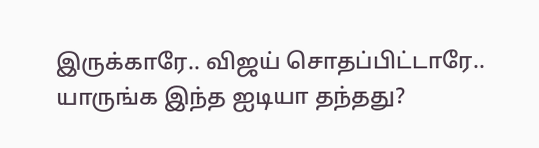இருக்காரே.. விஜய் சொதப்பிட்டாரே.. யாருங்க இந்த ஐடியா தந்தது?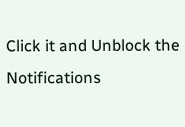Click it and Unblock the Notifications